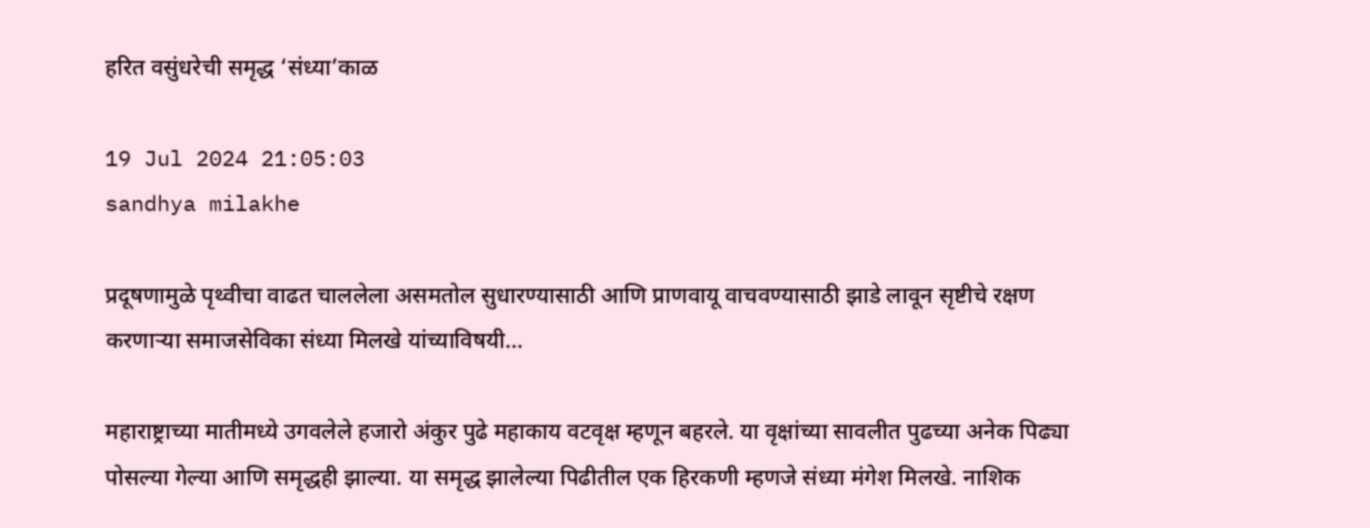हरित वसुंधरेची समृद्ध ‘संध्या’काळ

19 Jul 2024 21:05:03
sandhya milakhe

प्रदूषणामुळे पृथ्वीचा वाढत चाललेला असमतोल सुधारण्यासाठी आणि प्राणवायू वाचवण्यासाठी झाडे लावून सृष्टीचे रक्षण करणार्‍या समाजसेविका संध्या मिलखे यांच्याविषयी...

महाराष्ट्राच्या मातीमध्ये उगवलेले हजारो अंकुर पुढे महाकाय वटवृक्ष म्हणून बहरले. या वृक्षांच्या सावलीत पुढच्या अनेक पिढ्या पोसल्या गेल्या आणि समृद्धही झाल्या. या समृद्ध झालेल्या पिढीतील एक हिरकणी म्हणजे संध्या मंगेश मिलखे. नाशिक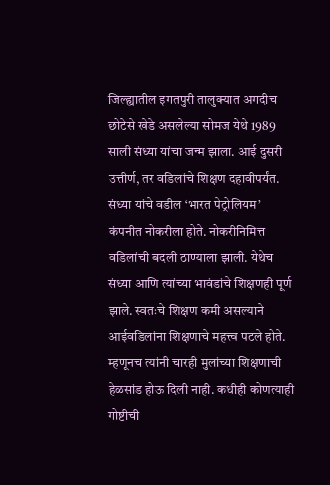जिल्ह्यातील इगतपुरी तालुक्यात अगदीच छोटेसे खेडे असलेल्या सोमज येथे 1989 साली संध्या यांचा जन्म झाला. आई दुसरी उत्तीर्ण, तर वडिलांचे शिक्षण दहावीपर्यंत. संध्या यांचे वडील ‘भारत पेट्रोलियम’ कंपनीत नोकरीला होते. नोकरीनिमित्त वडिलांची बदली ठाण्याला झाली. येथेच संध्या आणि त्यांच्या भावंडांचे शिक्षणही पूर्ण झाले. स्वतःचे शिक्षण कमी असल्याने आईवडिलांना शिक्षणाचे महत्त्व पटले होते. म्हणूनच त्यांनी चारही मुलांच्या शिक्षणाची हेळसांड होऊ दिली नाही. कधीही कोणत्याही गोष्टीची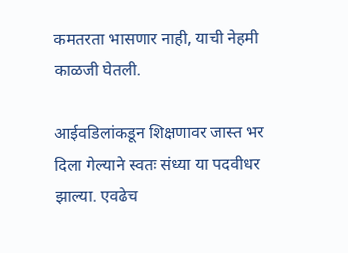कमतरता भासणार नाही, याची नेहमी काळजी घेतली.

आईवडिलांकडून शिक्षणावर जास्त भर दिला गेल्याने स्वतः संध्या या पदवीधर झाल्या. एवढेच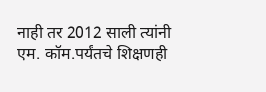नाही तर 2012 साली त्यांनी एम. कॉम.पर्यंतचे शिक्षणही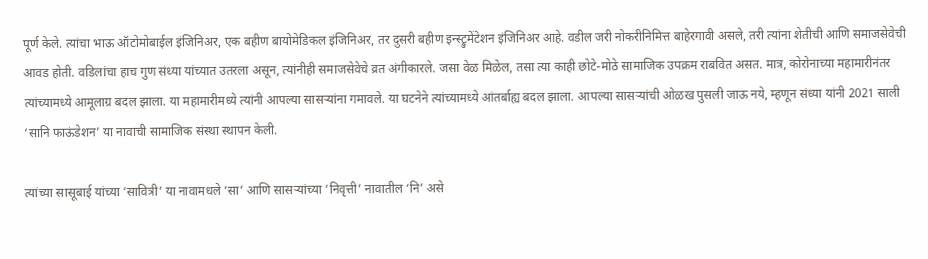पूर्ण केले. त्यांचा भाऊ ऑटोमोबाईल इंजिनिअर, एक बहीण बायोमेडिकल इंजिनिअर, तर दुसरी बहीण इन्स्ट्रुमेंटेशन इंजिनिअर आहे. वडील जरी नोकरीनिमित्त बाहेरगावी असले, तरी त्यांना शेतीची आणि समाजसेवेची आवड होती. वडिलांचा हाच गुण संध्या यांच्यात उतरला असून, त्यांनीही समाजसेवेचे व्रत अंगीकारले. जसा वेळ मिळेल, तसा त्या काही छोटे-मोठे सामाजिक उपक्रम राबवित असत. मात्र, कोरोनाच्या महामारीनंतर त्यांच्यामध्ये आमूलाग्र बदल झाला. या महामारीमध्ये त्यांनी आपल्या सासर्‍यांना गमावले. या घटनेने त्यांच्यामध्ये आंतर्बाह्य बदल झाला. आपल्या सासर्‍यांची ओळख पुसली जाऊ नये, म्हणून संध्या यांनी 2021 साली ‘सानि फाऊंडेशन’ या नावाची सामाजिक संस्था स्थापन केली.

त्यांच्या सासूबाई यांच्या ‘सावित्री’ या नावामधले ‘सा’ आणि सासर्‍यांच्या ‘निवृत्ती’ नावातील ‘नि’ असे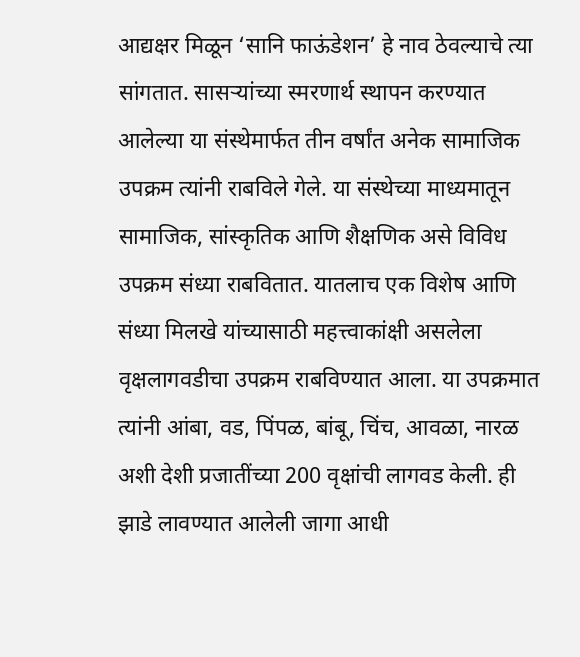आद्यक्षर मिळून ‘सानि फाऊंडेशन’ हे नाव ठेवल्याचे त्या सांगतात. सासर्‍यांच्या स्मरणार्थ स्थापन करण्यात आलेल्या या संस्थेमार्फत तीन वर्षांत अनेक सामाजिक उपक्रम त्यांनी राबविले गेले. या संस्थेच्या माध्यमातून सामाजिक, सांस्कृतिक आणि शैक्षणिक असे विविध उपक्रम संध्या राबवितात. यातलाच एक विशेष आणि संध्या मिलखे यांच्यासाठी महत्त्वाकांक्षी असलेला वृक्षलागवडीचा उपक्रम राबविण्यात आला. या उपक्रमात त्यांनी आंबा, वड, पिंपळ, बांबू, चिंच, आवळा, नारळ अशी देशी प्रजातींच्या 200 वृक्षांची लागवड केली. ही झाडे लावण्यात आलेली जागा आधी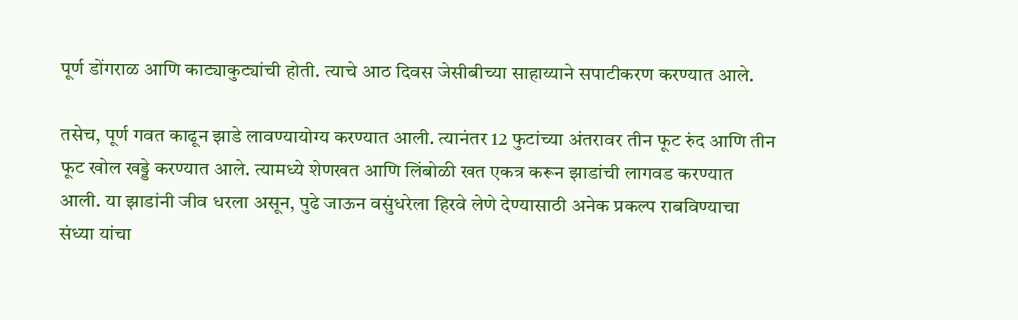पूर्ण डोंगराळ आणि काट्याकुट्यांची होती. त्याचे आठ दिवस जेसीबीच्या साहाय्याने सपाटीकरण करण्यात आले.

तसेच, पूर्ण गवत काढून झाडे लावण्यायोग्य करण्यात आली. त्यानंतर 12 फुटांच्या अंतरावर तीन फूट रुंद आणि तीन फूट खोल खड्डे करण्यात आले. त्यामध्ये शेणखत आणि लिंबोळी खत एकत्र करून झाडांची लागवड करण्यात आली. या झाडांनी जीव धरला असून, पुढे जाऊन वसुंधरेला हिरवे लेणे देण्यासाठी अनेक प्रकल्प राबविण्याचा संध्या यांचा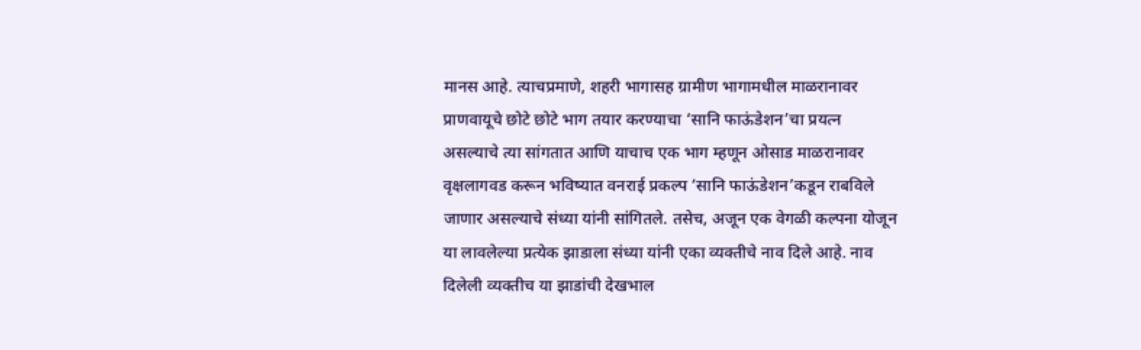मानस आहे. त्याचप्रमाणे, शहरी भागासह ग्रामीण भागामधील माळरानावर प्राणवायूचे छोटे छोटे भाग तयार करण्याचा ‘सानि फाऊंडेशन’चा प्रयत्न असल्याचे त्या सांगतात आणि याचाच एक भाग म्हणून ओसाड माळरानावर वृक्षलागवड करून भविष्यात वनराई प्रकल्प ‘सानि फाऊंडेशन’कडून राबविले जाणार असल्याचे संध्या यांनी सांगितले. तसेच, अजून एक वेगळी कल्पना योजून या लावलेल्या प्रत्येक झाडाला संध्या यांनी एका व्यक्तीचे नाव दिले आहे. नाव दिलेली व्यक्तीच या झाडांची देखभाल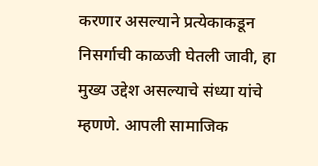करणार असल्याने प्रत्येकाकडून निसर्गाची काळजी घेतली जावी, हा मुख्य उद्देश असल्याचे संध्या यांचे म्हणणे. आपली सामाजिक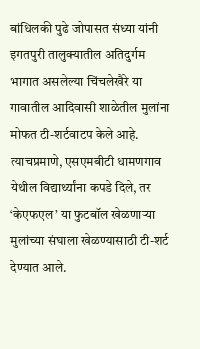बांधिलकी पुढे जोपासत संध्या यांनी इगतपुरी तालुक्यातील अतिदुर्गम भागात असलेल्या चिंचलेखैरे या गावातील आदिवासी शाळेतील मुलांना मोफत टी-शर्टवाटप केले आहे. त्याचप्रमाणे, एसएमबीटी धामणगाव येथील विद्यार्थ्यांना कपडे दिले, तर ‘केएफएल’ या फुटबॉल खेळणार्‍या मुलांच्या संघाला खेळण्यासाठी टी-शर्ट देण्यात आले.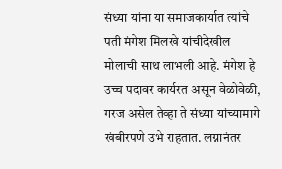संध्या यांना या समाजकार्यात त्यांचे पती मंगेश मिलखे यांचीदेखील मोलाची साथ लाभली आहे. मंगेश हे उच्च पदावर कार्यरत असून वेळोवेळी, गरज असेल तेव्हा ते संध्या यांच्यामागे खंबीरपणे उभे राहतात. लग्नानंतर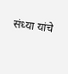संध्या यांचे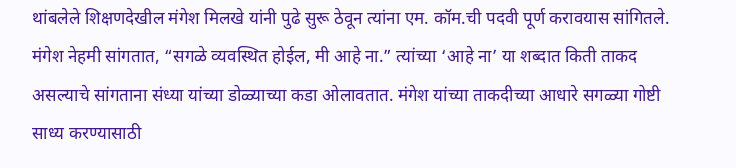थांबलेले शिक्षणदेखील मंगेश मिलखे यांनी पुढे सुरू ठेवून त्यांना एम. कॉम.ची पदवी पूर्ण करावयास सांगितले. मंगेश नेहमी सांगतात, “सगळे व्यवस्थित होईल, मी आहे ना.” त्यांच्या ‘आहे ना’ या शब्दात किती ताकद असल्याचे सांगताना संध्या यांच्या डोळ्याच्या कडा ओलावतात. मंगेश यांच्या ताकदीच्या आधारे सगळ्या गोष्टी साध्य करण्यासाठी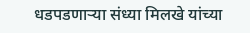धडपडणार्‍या संध्या मिलखे यांच्या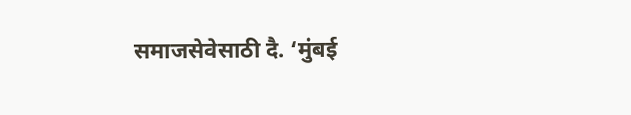समाजसेवेसाठी दै. ‘मुंबई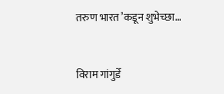तरुण भारत’कडून शुभेच्छा...


विराम गांगुर्डे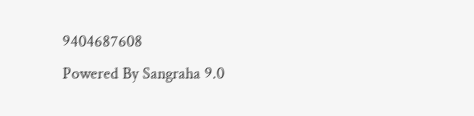9404687608
Powered By Sangraha 9.0